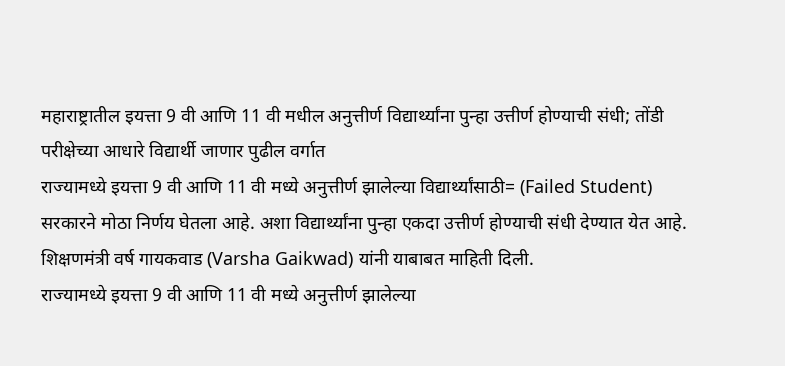महाराष्ट्रातील इयत्ता 9 वी आणि 11 वी मधील अनुत्तीर्ण विद्यार्थ्यांना पुन्हा उत्तीर्ण होण्याची संधी; तोंडी परीक्षेच्या आधारे विद्यार्थी जाणार पुढील वर्गात
राज्यामध्ये इयत्ता 9 वी आणि 11 वी मध्ये अनुत्तीर्ण झालेल्या विद्यार्थ्यांसाठी= (Failed Student) सरकारने मोठा निर्णय घेतला आहे. अशा विद्यार्थ्यांना पुन्हा एकदा उत्तीर्ण होण्याची संधी देण्यात येत आहे. शिक्षणमंत्री वर्ष गायकवाड (Varsha Gaikwad) यांनी याबाबत माहिती दिली.
राज्यामध्ये इयत्ता 9 वी आणि 11 वी मध्ये अनुत्तीर्ण झालेल्या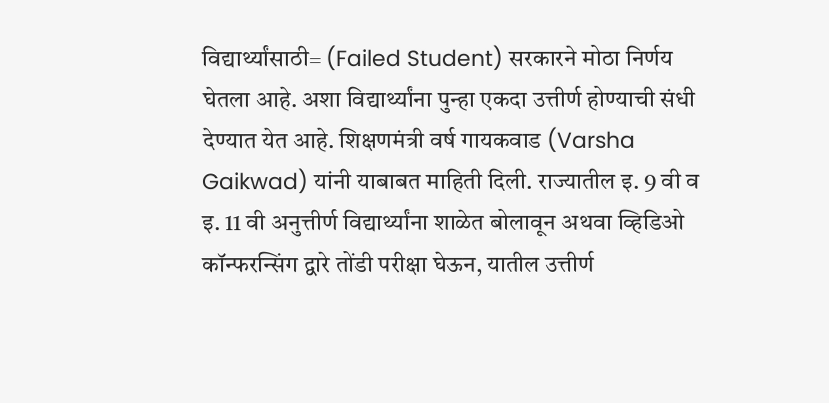विद्यार्थ्यांसाठी= (Failed Student) सरकारने मोठा निर्णय घेतला आहे. अशा विद्यार्थ्यांना पुन्हा एकदा उत्तीर्ण होण्याची संधी देण्यात येत आहे. शिक्षणमंत्री वर्ष गायकवाड (Varsha Gaikwad) यांनी याबाबत माहिती दिली. राज्यातील इ. 9 वी व इ. 11 वी अनुत्तीर्ण विद्यार्थ्यांना शाळेत बोलावून अथवा व्हिडिओ कॉन्फरन्सिंग द्वारे तोंडी परीक्षा घेऊन, यातील उत्तीर्ण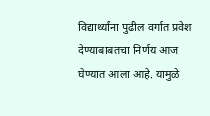विद्यार्थ्यांना पुढील वर्गात प्रवेश देण्याबाबतचा निर्णय आज घेण्यात आला आहे. यामुळे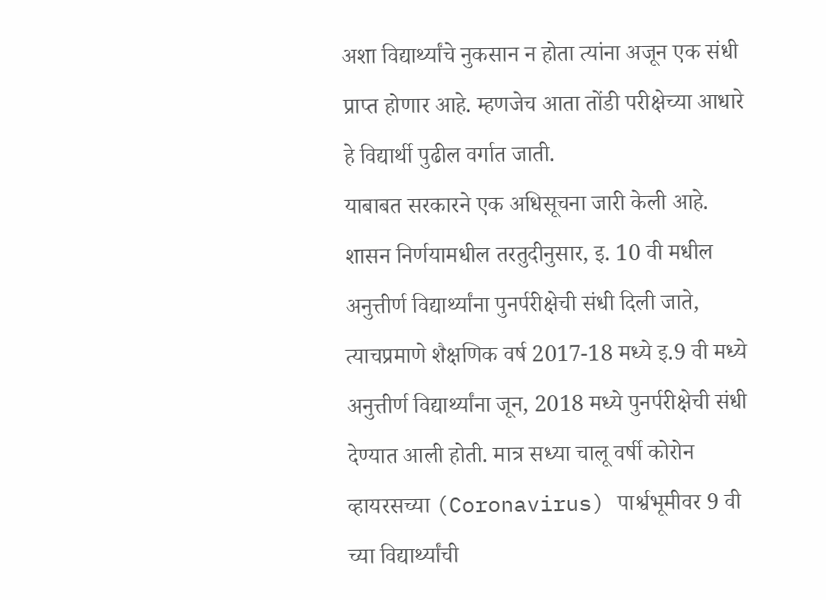अशा विद्यार्थ्यांचे नुकसान न होता त्यांना अजून एक संधी प्राप्त होणार आहे. म्हणजेच आता तोंडी परीक्षेच्या आधारे हे विद्यार्थी पुढील वर्गात जाती.
याबाबत सरकारने एक अधिसूचना जारी केली आहे. शासन निर्णयामधील तरतुदीनुसार, इ. 10 वी मधील अनुत्तीर्ण विद्यार्थ्यांना पुनर्परीक्षेची संधी दिली जाते, त्याचप्रमाणे शैक्षणिक वर्ष 2017-18 मध्ये इ.9 वी मध्ये अनुत्तीर्ण विद्यार्थ्यांना जून, 2018 मध्ये पुनर्परीक्षेची संधी देण्यात आली होती. मात्र सध्या चालू वर्षी कोरोन व्हायरसच्या (Coronavirus) पार्श्वभूमीवर 9 वी च्या विद्यार्थ्यांची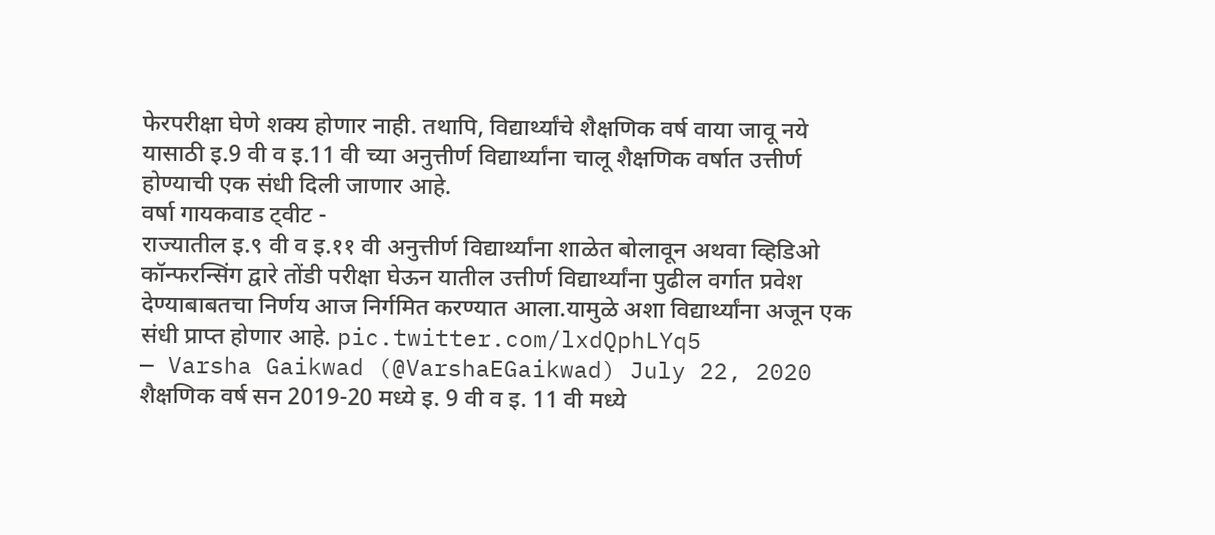फेरपरीक्षा घेणे शक्य होणार नाही. तथापि, विद्यार्थ्यांचे शैक्षणिक वर्ष वाया जावू नये यासाठी इ.9 वी व इ.11 वी च्या अनुत्तीर्ण विद्यार्थ्यांना चालू शैक्षणिक वर्षात उत्तीर्ण होण्याची एक संधी दिली जाणार आहे.
वर्षा गायकवाड ट्वीट -
राज्यातील इ.९ वी व इ.११ वी अनुत्तीर्ण विद्यार्थ्यांना शाळेत बोलावून अथवा व्हिडिओ कॉन्फरन्सिंग द्वारे तोंडी परीक्षा घेऊन यातील उत्तीर्ण विद्यार्थ्यांना पुढील वर्गात प्रवेश देण्याबाबतचा निर्णय आज निर्गमित करण्यात आला.यामुळे अशा विद्यार्थ्यांना अजून एक संधी प्राप्त होणार आहे. pic.twitter.com/lxdQphLYq5
— Varsha Gaikwad (@VarshaEGaikwad) July 22, 2020
शैक्षणिक वर्ष सन 2019-20 मध्ये इ. 9 वी व इ. 11 वी मध्ये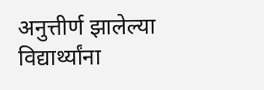अनुत्तीर्ण झालेल्या विद्यार्थ्यांना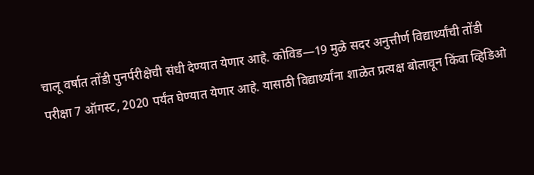चालू वर्षात तोंडी पुनर्परीक्षेची संधी देण्यात येणार आहे. कोविड—19 मुळे सदर अनुत्तीर्ण विद्यार्थ्यांची तोंडी परीक्षा 7 ऑगस्ट, 2020 पर्यंत घेण्यात येणार आहे. यासाठी विद्यार्थ्यांना शाळेत प्रत्यक्ष बोलावून किंवा व्हिडिओ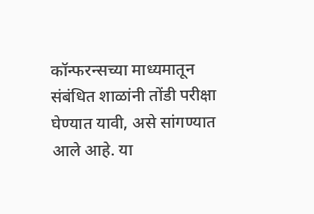कॉन्फरन्सच्या माध्यमातून संबंधित शाळांनी तोंडी परीक्षा घेण्यात यावी, असे सांगण्यात आले आहे. या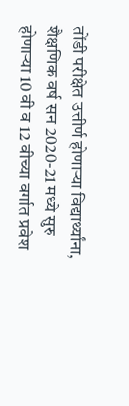तोंडी परीक्षेत उत्तीर्ण होणाऱ्या विद्यार्थ्यांना, शैक्षणिक वर्ष सन 2020-21 मध्ये सुरु होणाऱ्या 10 वी व 12 वीच्या वर्गात प्रवेश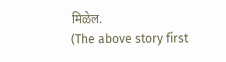मिळेल.
(The above story first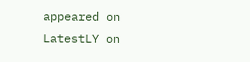appeared on LatestLY on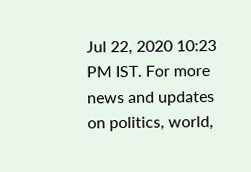Jul 22, 2020 10:23 PM IST. For more news and updates on politics, world,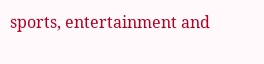sports, entertainment and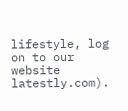lifestyle, log on to our website latestly.com).